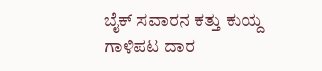ಬೈಕ್‌ ಸವಾರನ ಕತ್ತು ಕುಯ್ದ ಗಾಳಿಪಟ ದಾರ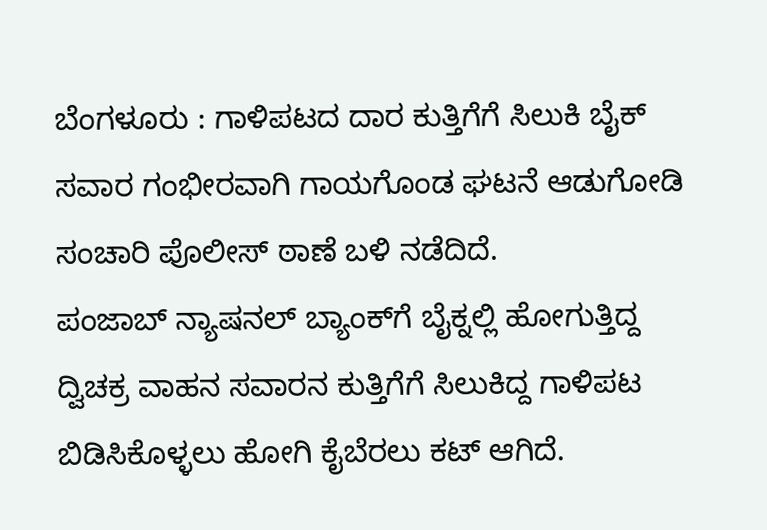ಬೆಂಗಳೂರು : ಗಾಳಿಪಟದ ದಾರ ಕುತ್ತಿಗೆಗೆ ಸಿಲುಕಿ ಬೈಕ್‌ ಸವಾರ ಗಂಭೀರವಾಗಿ ಗಾಯಗೊಂಡ ಘಟನೆ ಆಡುಗೋಡಿ ಸಂಚಾರಿ ಪೊಲೀಸ್ ಠಾಣೆ ಬಳಿ ನಡೆದಿದೆ.
ಪಂಜಾಬ್‌ ನ್ಯಾಷನಲ್‌ ಬ್ಯಾಂಕ್‌ಗೆ ಬೈಕ್ನಲ್ಲಿ ಹೋಗುತ್ತಿದ್ದ ದ್ವಿಚಕ್ರ ವಾಹನ ಸವಾರನ ಕುತ್ತಿಗೆಗೆ ಸಿಲುಕಿದ್ದ ಗಾಳಿಪಟ ಬಿಡಿಸಿಕೊಳ್ಳಲು ಹೋಗಿ ಕೈಬೆರಲು ಕಟ್‌ ಆಗಿದೆ.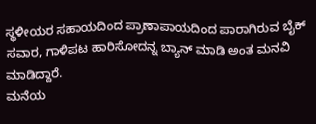ಸ್ಥಳೀಯರ ಸಹಾಯದಿಂದ ಪ್ರಾಣಾಪಾಯದಿಂದ ಪಾರಾಗಿರುವ ಬೈಕ್‌ ಸವಾರ, ಗಾಳಿಪಟ ಹಾರಿಸೋದನ್ನ ಬ್ಯಾನ್‌ ಮಾಡಿ ಅಂತ ಮನವಿ ಮಾಡಿದ್ದಾರೆ.
ಮನೆಯ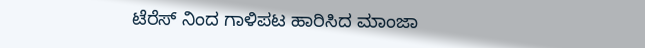ಟೆರೆಸ್‌ ನಿಂದ ಗಾಳಿಪಟ ಹಾರಿಸಿದ ಮಾಂಜಾ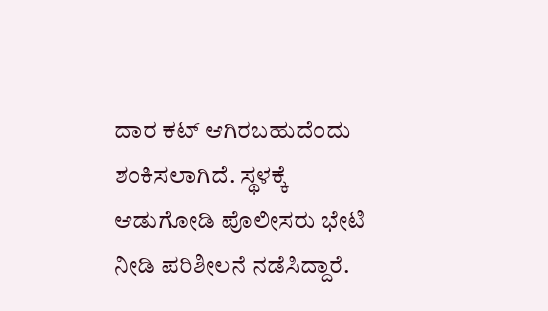ದಾರ ಕಟ್‌ ಆಗಿರಬಹುದೆಂದು ಶಂಕಿಸಲಾಗಿದೆ. ಸ್ಥಳಕ್ಕೆ ಆಡುಗೋಡಿ ಪೊಲೀಸರು ಭೇಟಿ ನೀಡಿ ಪರಿಶೀಲನೆ ನಡೆಸಿದ್ದಾರೆ.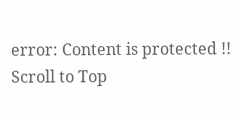error: Content is protected !!
Scroll to Top